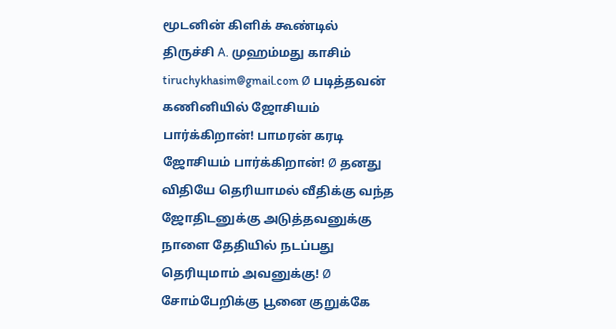மூடனின் கிளிக் கூண்டில்
திருச்சி A. முஹம்மது காசிம் tiruchykhasim@gmail.com Ø படித்தவன் கணினியில் ஜோசியம் பார்க்கிறான்! பாமரன் கரடி ஜோசியம் பார்க்கிறான்! Ø தனது விதியே தெரியாமல் வீதிக்கு வந்த ஜோதிடனுக்கு அடுத்தவனுக்கு நாளை தேதியில் நடப்பது தெரியுமாம் அவனுக்கு! Ø சோம்பேறிக்கு பூனை குறுக்கே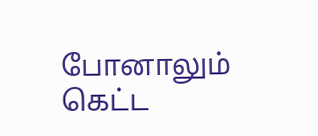போனாலும் கெட்ட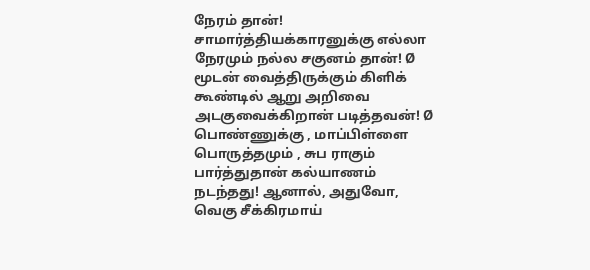நேரம் தான்! சாமார்த்தியக்காரனுக்கு எல்லா நேரமும் நல்ல சகுனம் தான்! Ø மூடன் வைத்திருக்கும் கிளிக் கூண்டில் ஆறு அறிவை அடகுவைக்கிறான் படித்தவன்! Ø பொண்ணுக்கு , மாப்பிள்ளை பொருத்தமும் , சுப ராகும் பார்த்துதான் கல்யாணம் நடந்தது! ஆனால், அதுவோ, வெகு சீக்கிரமாய்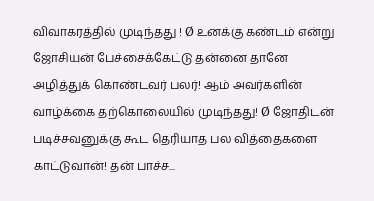விவாகரத்தில் முடிந்தது ! Ø உனக்கு கண்டம் என்று ஜோசியன் பேச்சைக்கேட்டு தன்னை தானே அழித்துக் கொண்டவர் பலர்! ஆம் அவர்களின் வாழ்க்கை தற்கொலையில் முடிந்தது! Ø ஜோதிடன் படிச்சவனுக்கு கூட தெரியாத பல வித்தைகளை காட்டுவான்! தன் பாச்ச...